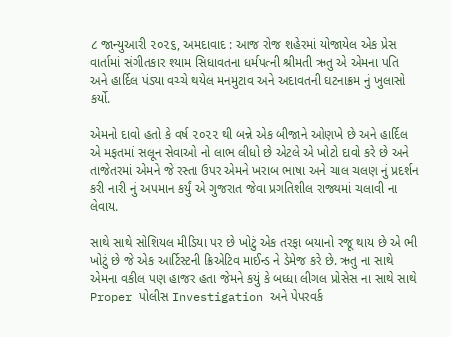૮ જાન્યુઆરી ૨૦૨૬, અમદાવાદ : આજ રોજ શહેરમાં યોજાયેલ એક પ્રેસ વાર્તામાં સંગીતકાર શ્યામ સિધાવતના ધર્મપત્ની શ્રીમતી ઋતુ એ એમના પતિ અને હાર્દિલ પંડ્યા વચ્ચે થયેલ મનમુટાવ અને અદાવતની ઘટનાક્રમ નું ખુલાસો કર્યો.

એમનો દાવો હતો કે વર્ષ ૨૦૨૨ થી બન્ને એક બીજાને ઓણખે છે અને હાર્દિલ એ મફતમાં સલૂન સેવાઓ નો લાભ લીધો છે એટલે એ ખોટો દાવો કરે છે અને તાજેતરમાં એમને જે રસ્તા ઉપર એમને ખરાબ ભાષા અને ચાલ ચલણ નું પ્રદર્શન કરી નારી નું અપમાન કર્યું એ ગુજરાત જેવા પ્રગતિશીલ રાજ્યમાં ચલાવી ના લેવાય.

સાથે સાથે સોશિયલ મીડિયા પર છે ખોટું એક તરફા બયાનો રજૂ થાય છે એ ભી ખોટું છે જે એક આર્ટિસ્ટની ક્રિએટિવ માઈન્ડ ને ડેમેજ કરે છે. ઋતુ ના સાથે એમના વકીલ પણ હાજર હતા જેમને કયું કે બધ્ધા લીગલ પ્રોસેસ ના સાથે સાથે Proper પોલીસ Investigation અને પેપરવર્ક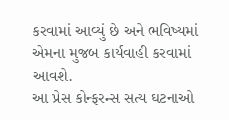કરવામાં આવ્યું છે અને ભવિષ્યમાં એમના મુજબ કાર્યવાહી કરવામાં આવશે.
આ પ્રેસ કોન્ફરન્સ સત્ય ઘટનાઓ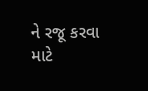ને રજૂ કરવા માટે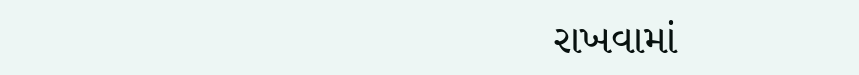રાખવામાં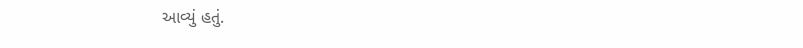આવ્યું હતું.